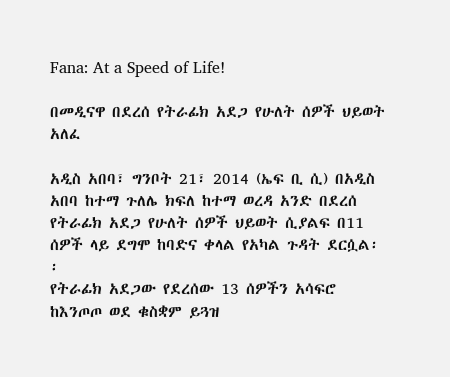Fana: At a Speed of Life!

በመዲናዋ በደረሰ የትራፊክ አደጋ የሁለት ሰዎች ህይወት አለፈ

አዲስ አበባ፣ ግንቦት 21፣ 2014 (ኤፍ ቢ ሲ) በአዲስ አበባ ከተማ ጉለሌ ክፍለ ከተማ ወረዳ አንድ በደረሰ የትራፊክ አደጋ የሁለት ሰዎች ህይወት ሲያልፍ በ11 ሰዎች ላይ ደግሞ ከባድና ቀላል የአካል ጉዳት ደርሷል፡፡
የትራፊክ አደጋው የደረሰው 13 ሰዎችን አሳፍሮ ከእንጦጦ ወደ ቁስቋም ይጓዝ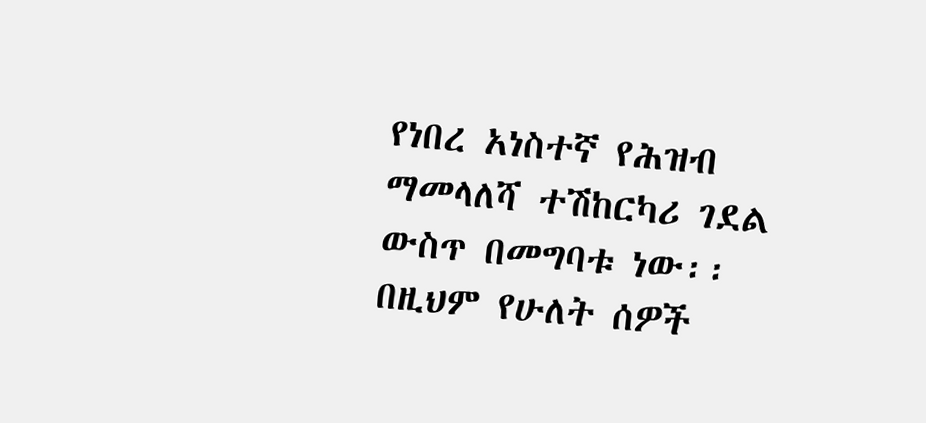የነበረ አነስተኛ የሕዝብ ማመላለሻ ተሽከርካሪ ገደል ውስጥ በመግባቱ ነው፡፡
በዚህም የሁለት ሰዎች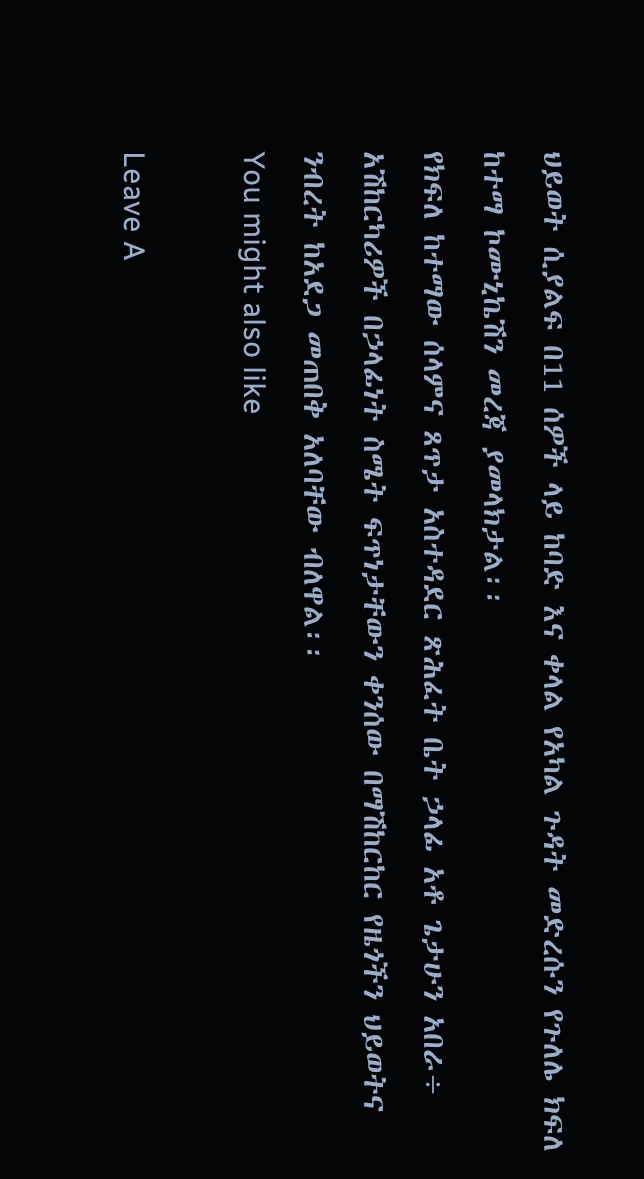ህይወት ሲያልፍ በ11 ሰዎች ላይ ከባድ እና ቀላል የአካል ጉዳት መድረሱን የጉለሌ ክፍለ ከተማ ኮሙኒኬሽን መረጃ ያመላክታል፡፡
የክፍለ ከተማው ሰላምና ጸጥታ አስተዳደር ጽሕፈት ቤት ኃላፊ አቶ ጌታሁን አበራ÷ አሽከርካሪዎች በኃላፊነት ስሜት ፍጥነታቸውን ቀንሰው በማሽከርከር የዜጎችን ህይወትና ንብረት ከአደጋ መጠበቅ አለባቸው ብለዋል፡፡
You might also like

Leave A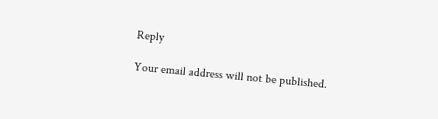Reply

Your email address will not be published.